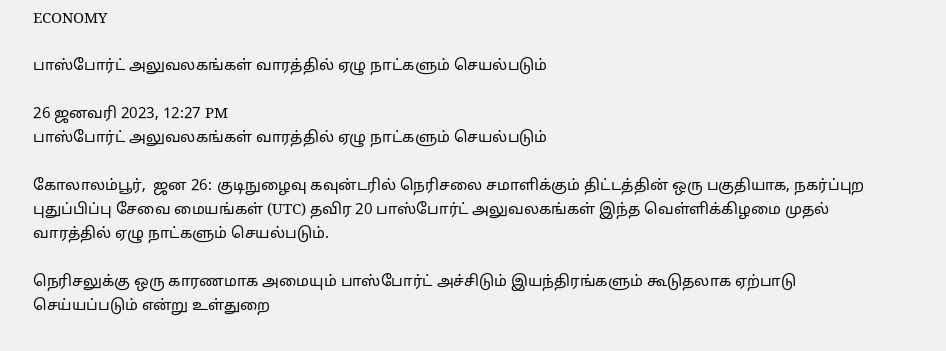ECONOMY

பாஸ்போர்ட் அலுவலகங்கள் வாரத்தில் ஏழு நாட்களும் செயல்படும்

26 ஜனவரி 2023, 12:27 PM
பாஸ்போர்ட் அலுவலகங்கள் வாரத்தில் ஏழு நாட்களும் செயல்படும்

கோலாலம்பூர்,  ஜன 26: குடிநுழைவு கவுன்டரில் நெரிசலை சமாளிக்கும் திட்டத்தின் ஒரு பகுதியாக, நகர்ப்புற புதுப்பிப்பு சேவை மையங்கள் (UTC) தவிர 20 பாஸ்போர்ட் அலுவலகங்கள் இந்த வெள்ளிக்கிழமை முதல் வாரத்தில் ஏழு நாட்களும் செயல்படும்.

நெரிசலுக்கு ஒரு காரணமாக அமையும் பாஸ்போர்ட் அச்சிடும் இயந்திரங்களும் கூடுதலாக ஏற்பாடு செய்யப்படும் என்று உள்துறை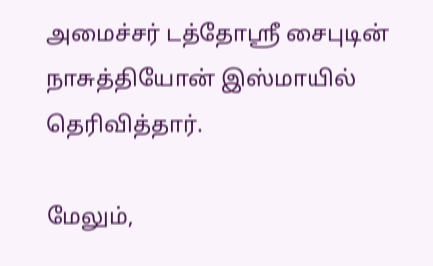அமைச்சர் டத்தோஶ்ரீ சைபுடின் நாசுத்தியோன் இஸ்மாயில்  தெரிவித்தார்.

மேலும்,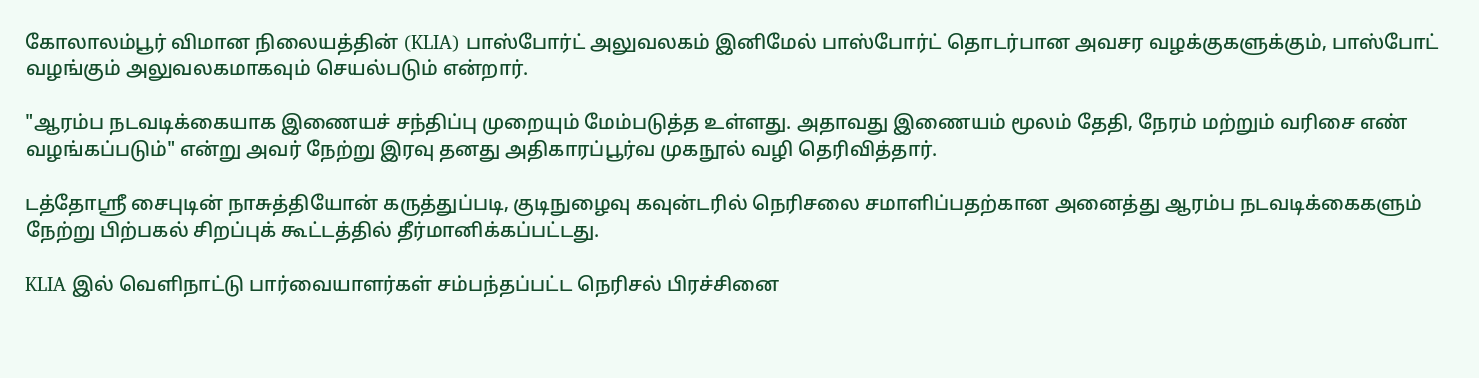கோலாலம்பூர் விமான நிலையத்தின் (KLIA) பாஸ்போர்ட் அலுவலகம் இனிமேல் பாஸ்போர்ட் தொடர்பான அவசர வழக்குகளுக்கும், பாஸ்போட் வழங்கும் அலுவலகமாகவும் செயல்படும் என்றார்.

"ஆரம்ப நடவடிக்கையாக இணையச் சந்திப்பு முறையும் மேம்படுத்த உள்ளது. அதாவது இணையம் மூலம் தேதி, நேரம் மற்றும் வரிசை எண் வழங்கப்படும்" என்று அவர் நேற்று இரவு தனது அதிகாரப்பூர்வ முகநூல் வழி தெரிவித்தார்.

டத்தோஶ்ரீ சைபுடின் நாசுத்தியோன் கருத்துப்படி, குடிநுழைவு கவுன்டரில் நெரிசலை சமாளிப்பதற்கான அனைத்து ஆரம்ப நடவடிக்கைகளும் நேற்று பிற்பகல் சிறப்புக் கூட்டத்தில் தீர்மானிக்கப்பட்டது.

KLIA இல் வெளிநாட்டு பார்வையாளர்கள் சம்பந்தப்பட்ட நெரிசல் பிரச்சினை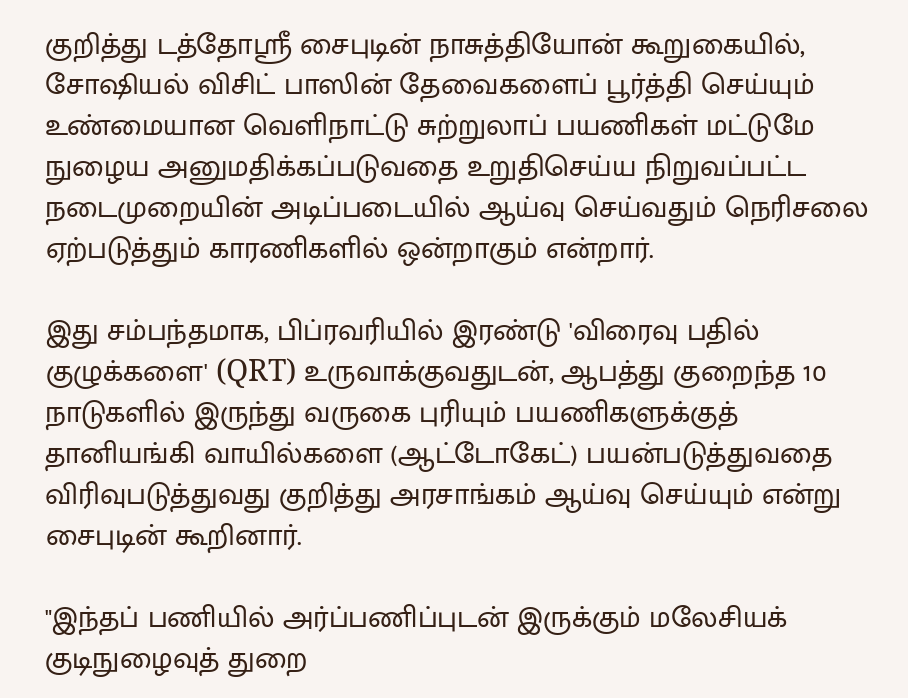குறித்து டத்தோஶ்ரீ சைபுடின் நாசுத்தியோன் கூறுகையில், சோஷியல் விசிட் பாஸின் தேவைகளைப் பூர்த்தி செய்யும் உண்மையான வெளிநாட்டு சுற்றுலாப் பயணிகள் மட்டுமே நுழைய அனுமதிக்கப்படுவதை உறுதிசெய்ய நிறுவப்பட்ட நடைமுறையின் அடிப்படையில் ஆய்வு செய்வதும் நெரிசலை ஏற்படுத்தும் காரணிகளில் ஒன்றாகும் என்றார்.

இது சம்பந்தமாக, பிப்ரவரியில் இரண்டு 'விரைவு பதில் குழுக்களை' (QRT) உருவாக்குவதுடன், ஆபத்து குறைந்த 10 நாடுகளில் இருந்து வருகை புரியும் பயணிகளுக்குத் தானியங்கி வாயில்களை (ஆட்டோகேட்) பயன்படுத்துவதை விரிவுபடுத்துவது குறித்து அரசாங்கம் ஆய்வு செய்யும் என்று சைபுடின் கூறினார்.

"இந்தப் பணியில் அர்ப்பணிப்புடன் இருக்கும் மலேசியக் குடிநுழைவுத் துறை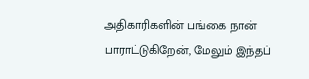அதிகாரிகளின் பங்கை நான் பாராட்டுகிறேன், மேலும் இந்தப்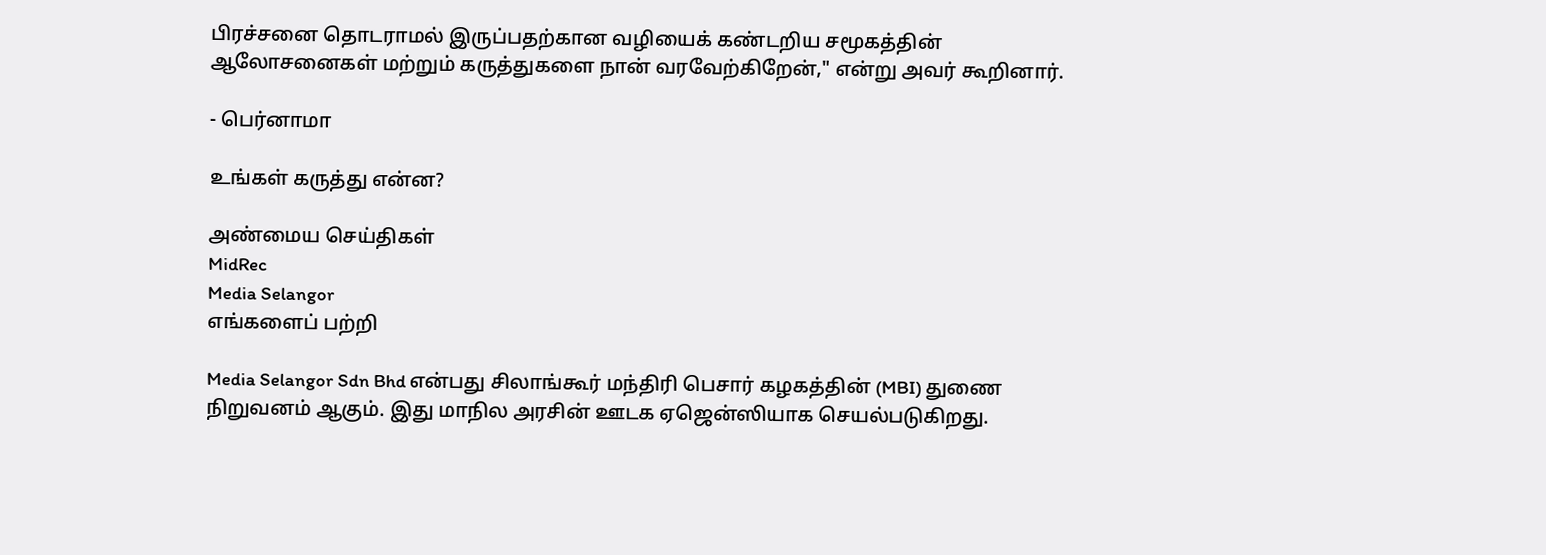பிரச்சனை தொடராமல் இருப்பதற்கான வழியைக் கண்டறிய சமூகத்தின் ஆலோசனைகள் மற்றும் கருத்துகளை நான் வரவேற்கிறேன்," என்று அவர் கூறினார்.

- பெர்னாமா

உங்கள் கருத்து என்ன?

அண்மைய செய்திகள்
MidRec
Media Selangor
எங்களைப் பற்றி

Media Selangor Sdn Bhd என்பது சிலாங்கூர் மந்திரி பெசார் கழகத்தின் (MBI) துணை நிறுவனம் ஆகும். இது மாநில அரசின் ஊடக ஏஜென்ஸியாக செயல்படுகிறது.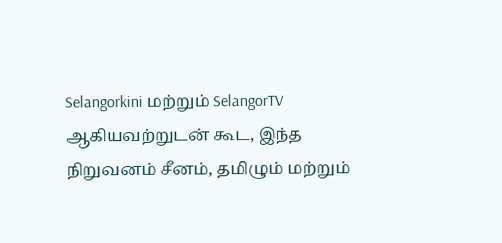Selangorkini மற்றும் SelangorTV ஆகியவற்றுடன் கூட, இந்த நிறுவனம் சீனம், தமிழும் மற்றும்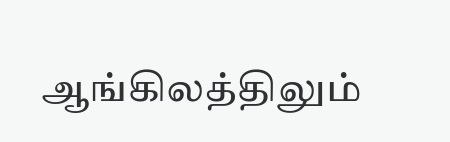ஆங்கிலத்திலும்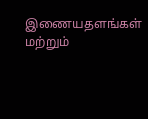இணையதளங்கள் மற்றும்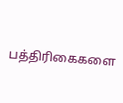பத்திரிகைகளை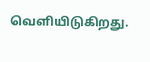வெளியிடுகிறது.